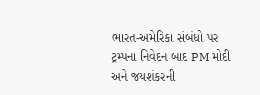ભારત-અમેરિકા સંબંધો પર ટ્રમ્પના નિવેદન બાદ PM મોદી અને જયશંકરની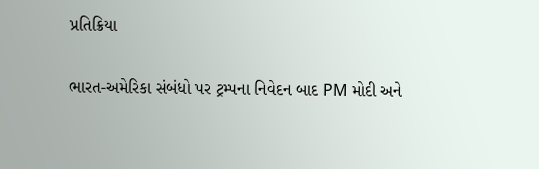પ્રતિક્રિયા

ભારત-અમેરિકા સંબંધો પર ટ્રમ્પના નિવેદન બાદ PM મોદી અને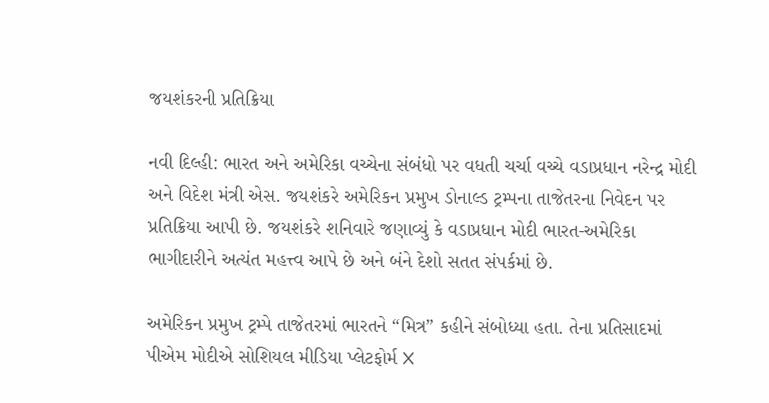જયશંકરની પ્રતિક્રિયા

નવી દિલ્હી: ભારત અને અમેરિકા વચ્ચેના સંબંધો પર વધતી ચર્ચા વચ્ચે વડાપ્રધાન નરેન્દ્ર મોદી અને વિદેશ મંત્રી એસ. જયશંકરે અમેરિકન પ્રમુખ ડોનાલ્ડ ટ્રમ્પના તાજેતરના નિવેદન પર પ્રતિક્રિયા આપી છે. જયશંકરે શનિવારે જણાવ્યું કે વડાપ્રધાન મોદી ભારત-અમેરિકા ભાગીદારીને અત્યંત મહત્ત્વ આપે છે અને બંને દેશો સતત સંપર્કમાં છે.

અમેરિકન પ્રમુખ ટ્રમ્પે તાજેતરમાં ભારતને “મિત્ર” કહીને સંબોધ્યા હતા. તેના પ્રતિસાદમાં પીએમ મોદીએ સોશિયલ મીડિયા પ્લેટફોર્મ X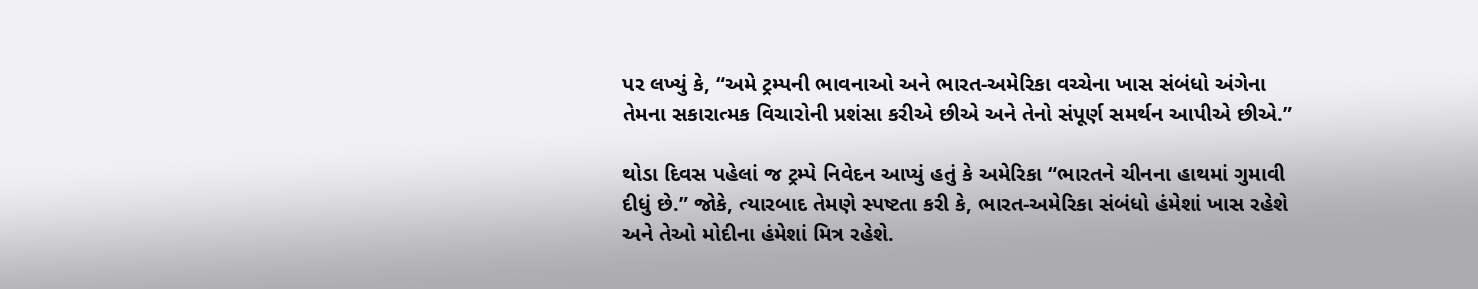પર લખ્યું કે, “અમે ટ્રમ્પની ભાવનાઓ અને ભારત-અમેરિકા વચ્ચેના ખાસ સંબંધો અંગેના તેમના સકારાત્મક વિચારોની પ્રશંસા કરીએ છીએ અને તેનો સંપૂર્ણ સમર્થન આપીએ છીએ.”

થોડા દિવસ પહેલાં જ ટ્રમ્પે નિવેદન આપ્યું હતું કે અમેરિકા “ભારતને ચીનના હાથમાં ગુમાવી દીધું છે.” જોકે, ત્યારબાદ તેમણે સ્પષ્ટતા કરી કે, ભારત-અમેરિકા સંબંધો હંમેશાં ખાસ રહેશે અને તેઓ મોદીના હંમેશાં મિત્ર રહેશે.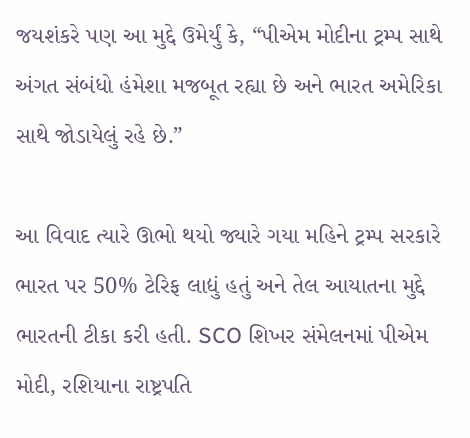જયશંકરે પણ આ મુદ્દે ઉમેર્યું કે, “પીએમ મોદીના ટ્રમ્પ સાથે અંગત સંબંધો હંમેશા મજબૂત રહ્યા છે અને ભારત અમેરિકા સાથે જોડાયેલું રહે છે.”

આ વિવાદ ત્યારે ઊભો થયો જ્યારે ગયા મહિને ટ્રમ્પ સરકારે ભારત પર 50% ટેરિફ લાદ્યું હતું અને તેલ આયાતના મુદ્દે ભારતની ટીકા કરી હતી. SCO શિખર સંમેલનમાં પીએમ મોદી, રશિયાના રાષ્ટ્રપતિ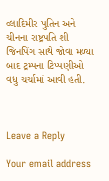વ્લાદિમીર પુતિન અને ચીનના રાષ્ટ્રપતિ શી જિનપિંગ સાથે જોવા મળ્યા બાદ ટ્રમ્પના ટિપ્પણીઓ વધુ ચર્ચામાં આવી હતી.



Leave a Reply

Your email address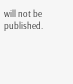will not be published.